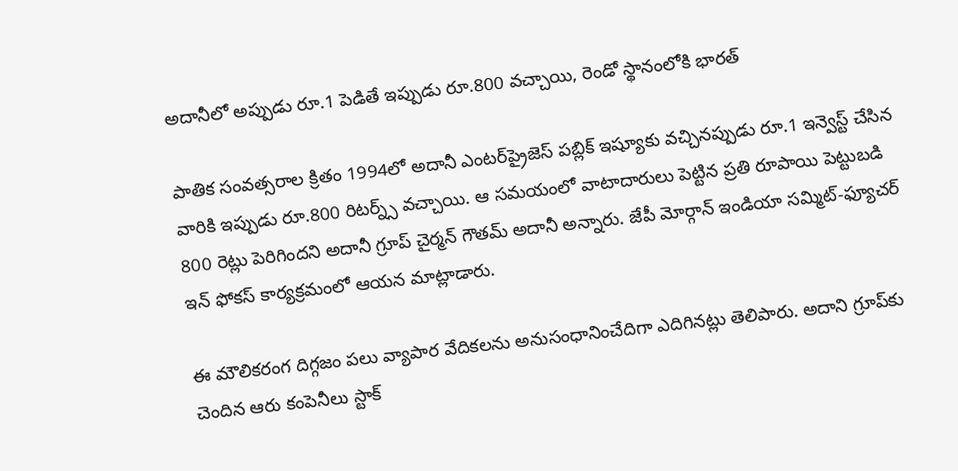అదానీలో అప్పుడు రూ.1 పెడితే ఇప్పుడు రూ.800 వచ్చాయి, రెండో స్థానంలోకి భారత్

పాతిక సంవత్సరాల క్రితం 1994లో అదానీ ఎంటర్‌ప్రైజెస్ పబ్లిక్ ఇష్యూకు వచ్చినప్పుడు రూ.1 ఇన్వెస్ట్ చేసిన వారికి ఇప్పుడు రూ.800 రిటర్న్స్ వచ్చాయి. ఆ సమయంలో వాటాదారులు పెట్టిన ప్రతి రూపాయి పెట్టుబడి 800 రెట్లు పెరిగిందని అదానీ గ్రూప్ చైర్మన్ గౌతమ్ అదానీ అన్నారు. జేపీ మోర్గాన్ ఇండియా సమ్మిట్-ఫ్యూచర్ ఇన్ ఫోకస్ కార్యక్రమంలో ఆయన మాట్లాడారు.

ఈ మౌలికరంగ దిగ్గజం పలు వ్యాపార వేదికలను అనుసంధానించేదిగా ఎదిగినట్లు తెలిపారు. అదాని గ్రూప్‌కు చెందిన ఆరు కంపెనీలు స్టాక్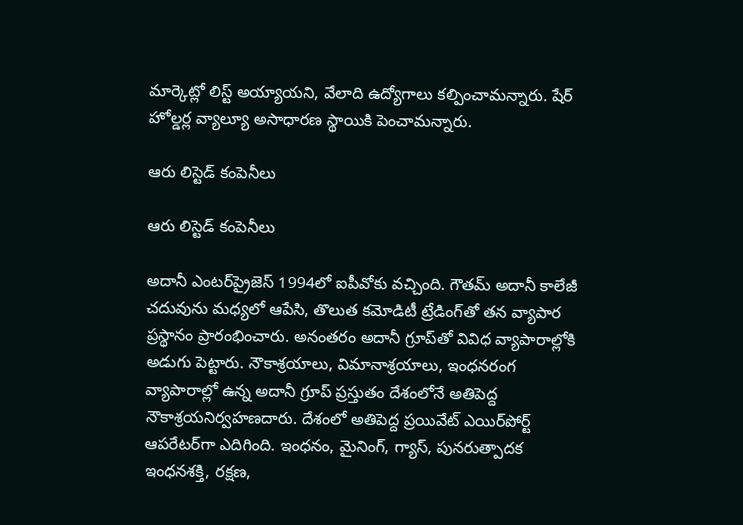మార్కెట్లో లిస్ట్ అయ్యాయని, వేలాది ఉద్యోగాలు కల్పించామన్నారు. షేర్ హోల్డర్ల వ్యాల్యూ అసాధారణ స్థాయికి పెంచామన్నారు.

ఆరు లిస్టెడ్ కంపెనీలు

ఆరు లిస్టెడ్ కంపెనీలు

అదానీ ఎంటర్‌ప్రైజెస్ 1994లో ఐపీవోకు వచ్చింది. గౌతమ్ అదానీ కాలేజీ చదువును మధ్యలో ఆపేసి, తొలుత కమోడిటీ ట్రేడింగ్‌తో తన వ్యాపార ప్రస్థానం ప్రారంభించారు. అనంతరం అదానీ గ్రూప్‌తో వివిధ వ్యాపారాల్లోకి అడుగు పెట్టారు. నౌకాశ్రయాలు, విమానాశ్రయాలు, ఇంధనరంగ వ్యాపారాల్లో ఉన్న అదానీ గ్రూప్ ప్రస్తుతం దేశంలోనే అతిపెద్ద నౌకాశ్రయనిర్వహణదారు. దేశంలో అతిపెద్ద ప్రయివేట్ ఎయిర్‌పోర్ట్ ఆపరేటర్‌గా ఎదిగింది. ఇంధనం, మైనింగ్, గ్యాస్, పునరుత్పాదక ఇంధనశక్తి, రక్షణ,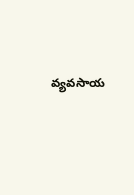వ్యవసాయ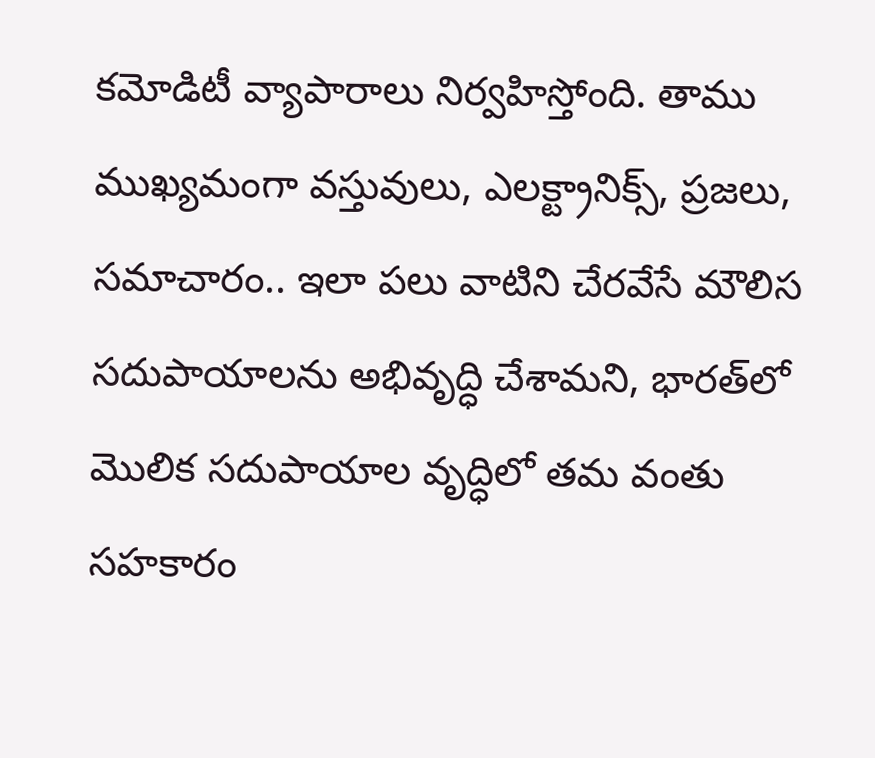కమోడిటీ వ్యాపారాలు నిర్వహిస్తోంది. తాము ముఖ్యమంగా వస్తువులు, ఎలక్ట్రానిక్స్, ప్రజలు, సమాచారం.. ఇలా పలు వాటిని చేరవేసే మౌలిస సదుపాయాలను అభివృద్ధి చేశామని, భారత్‌లో మొలిక సదుపాయాల వృద్ధిలో తమ వంతు సహకారం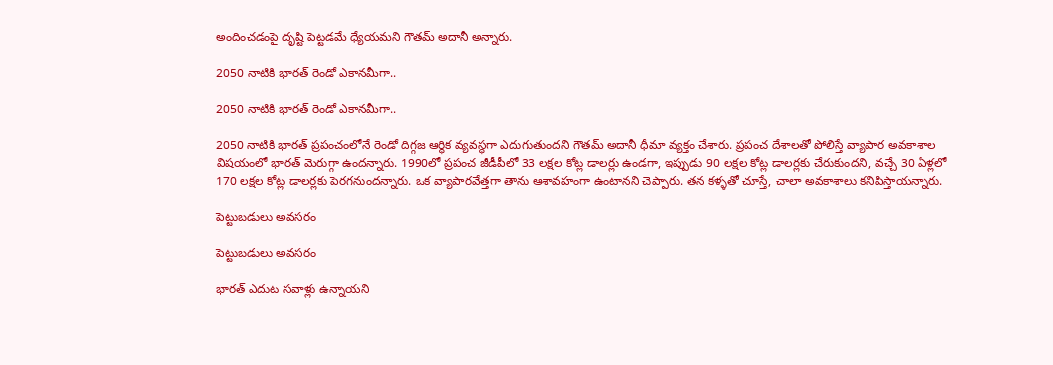అందించడంపై దృష్టి పెట్టడమే ధ్యేయమని గౌతమ్ అదానీ అన్నారు.

2050 నాటికి భారత్ రెండో ఎకానమీగా..

2050 నాటికి భారత్ రెండో ఎకానమీగా..

2050 నాటికి భారత్ ప్రపంచంలోనే రెండో దిగ్గజ ఆర్థిక వ్యవస్థగా ఎదుగుతుందని గౌతమ్ అదానీ ధీమా వ్యక్తం చేశారు. ప్రపంచ దేశాలతో పోలిస్తే వ్యాపార అవకాశాల విషయంలో భారత్ మెరుగ్గా ఉందన్నారు. 1990లో ప్రపంచ జీడీపీలో 33 లక్షల కోట్ల డాలర్లు ఉండగా, ఇప్పుడు 90 లక్షల కోట్ల డాలర్లకు చేరుకుందని, వచ్చే 30 ఏళ్లలో 170 లక్షల కోట్ల డాలర్లకు పెరగనుందన్నారు. ఒక వ్యాపారవేత్తగా తాను ఆశావహంగా ఉంటానని చెప్పారు. తన కళ్ళతో చూస్తే, చాలా అవకాశాలు కనిపిస్తాయన్నారు.

పెట్టుబడులు అవసరం

పెట్టుబడులు అవసరం

భారత్ ఎదుట సవాళ్లు ఉన్నాయని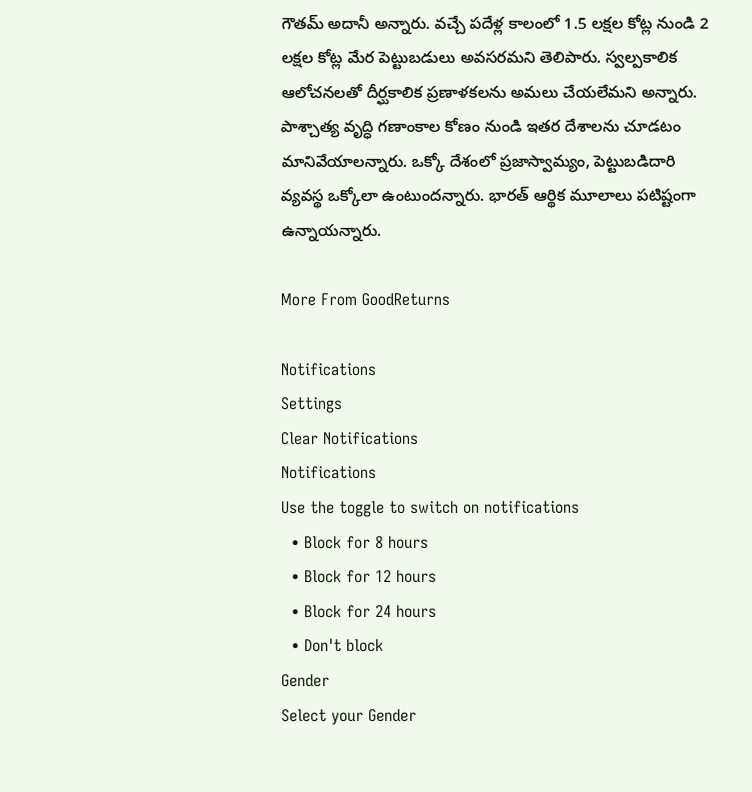గౌతమ్ అదానీ అన్నారు. వచ్చే పదేళ్ల కాలంలో 1.5 లక్షల కోట్ల నుండి 2 లక్షల కోట్ల మేర పెట్టుబడులు అవసరమని తెలిపారు. స్వల్పకాలిక ఆలోచనలతో దీర్ఘకాలిక ప్రణాళకలను అమలు చేయలేమని అన్నారు. పాశ్చాత్య వృద్ధి గణాంకాల కోణం నుండి ఇతర దేశాలను చూడటం మానివేయాలన్నారు. ఒక్కో దేశంలో ప్రజాస్వామ్యం, పెట్టుబడిదారి వ్యవస్థ ఒక్కోలా ఉంటుందన్నారు. భారత్ ఆర్థిక మూలాలు పటిష్టంగా ఉన్నాయన్నారు.

More From GoodReturns

Notifications
Settings
Clear Notifications
Notifications
Use the toggle to switch on notifications
  • Block for 8 hours
  • Block for 12 hours
  • Block for 24 hours
  • Don't block
Gender
Select your Gender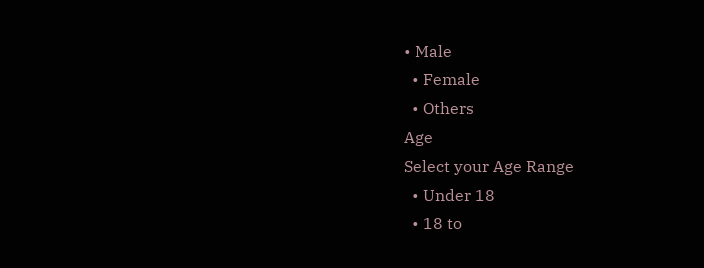• Male
  • Female
  • Others
Age
Select your Age Range
  • Under 18
  • 18 to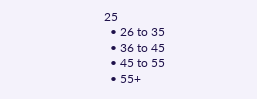25
  • 26 to 35
  • 36 to 45
  • 45 to 55
  • 55+